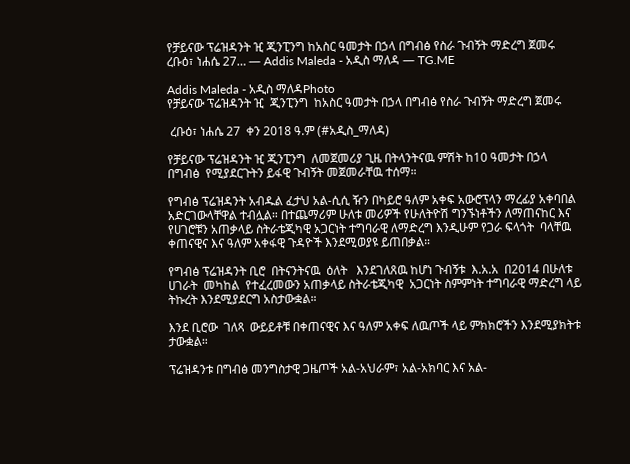የቻይናው ፕሬዝዳንት ዢ ጂንፒንግ ከአስር ዓመታት በኃላ በግብፅ የስራ ጉብኝት ማድረግ ጀመሩ ረቡዕ፣ ነሐሴ 27… — Addis Maleda - አዲስ ማለዳ — TG.ME

Addis Maleda - አዲስ ማለዳPhoto
የቻይናው ፕሬዝዳንት ዢ  ጂንፒንግ  ከአስር ዓመታት በኃላ በግብፅ የስራ ጉብኝት ማድረግ ጀመሩ

 ረቡዕ፣ ነሐሴ 27  ቀን 2018 ዓ.ም (#አዲስ_ማለዳ)

የቻይናው ፕሬዝዳንት ዢ ጂንፒንግ  ለመጀመሪያ ጊዜ በትላንትናዉ ምሽት ከ10 ዓመታት በኃላ  በግብፅ  የሚያደርጉትን ይፋዊ ጉብኝት መጀመራቸዉ ተሰማ።

የግብፅ ፕሬዝዳንት አብዱል ፈታህ አል-ሲሲ ዥን በካይሮ ዓለም አቀፍ አውሮፕላን ማረፊያ አቀባበል አድርገውላቸዋል ተብሏል። በተጨማሪም ሁለቱ መሪዎች የሁለትዮሽ ግንኙነቶችን ለማጠናከር እና የሀገሮቹን አጠቃላይ ስትራቴጂካዊ አጋርነት ተግባራዊ ለማድረግ እንዲሁም የጋራ ፍላጎት  ባላቸዉ ቀጠናዊና እና ዓለም አቀፋዊ ጉዳዮች እንደሚወያዩ ይጠበቃል።

የግብፅ ፕሬዝዳንት ቢሮ  በትናንትናዉ  ዕለት   እንደገለጸዉ ከሆነ ጉብኝቱ  እ.አ.አ  በ2014 በሁለቱ ሀገራት  መካከል  የተፈረመውን አጠቃላይ ስትራቴጂካዊ  አጋርነት ስምምነት ተግባራዊ ማድረግ ላይ ትኩረት እንደሚያደርግ አስታውቋል።

እንደ ቢሮው  ገለጻ  ውይይቶቹ በቀጠናዊና እና ዓለም አቀፍ ለዉጦች ላይ ምክክሮችን እንደሚያክትቱ ታውቋል።

ፕሬዝዳንቱ በግብፅ መንግስታዊ ጋዜጦች አል-አህራም፣ አል-አክባር እና አል-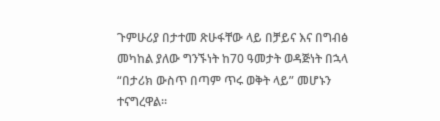ጉምሁሪያ በታተመ ጽሁፋቸው ላይ በቻይና እና በግብፅ መካከል ያለው ግንኙነት ከ70 ዓመታት ወዳጅነት በኋላ “በታሪክ ውስጥ በጣም ጥሩ ወቅት ላይ” መሆኑን ተናግረዋል።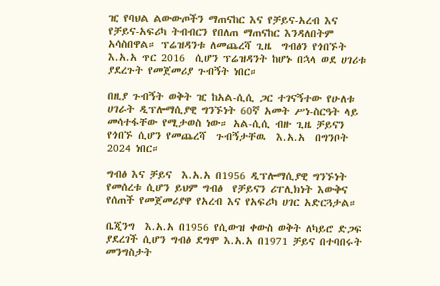ዢ የባህል ልውውጦችን ማጠናከር እና የቻይና-አረብ እና የቻይና-አፍሪካ ትብብርን የበለጠ ማጠናከር እንዳለበትም አሳስበዋል። ፕሬዝዳንቱ ለመጨረሻ ጊዜ  ግብፅን የጎበኙት እ.አ.አ ጥር 2016  ሲሆን ፕሬዝዳንት ከሆኑ በኋላ ወደ ሀገሪቱ ያደረጉት የመጀመሪያ ጉብኝት ነበር።

በዚያ ጉብኝት ወቅት ዢ ከአል-ሲሲ ጋር ተገናኝተው የሁለቱ ሀገራት ዲፕሎማሲያዊ ግንኙነት 60ኛ አመት ሥነ-ስርዓት ላይ መሳተፋቸው የሚታወስ ነው። አል-ሲሲ ብዙ ጊዜ ቻይናን የጎበኙ ሲሆን የመጨረሻ  ጉብኝታቸዉ  እ.አ.አ  በግንቦት 2024 ነበር።

ግብፅ እና ቻይና  እ.አ.አ በ1956 ዲፕሎማሲያዊ ግንኙነት የመሰረቱ ሲሆን ይህም ግብፅ  የቻይናን ሪፐሊክነት እውቅና የሰጠች የመጀመሪያዋ የአረብ እና የአፍሪካ ሀገር አድርጓታል።

ቤጂንግ  እ.አ.አ በ1956 የሲውዝ ቀውስ ወቅት ለካይሮ ድጋፍ ያደረገች ሲሆን ግብፅ ደግሞ እ.አ.አ በ1971 ቻይና በተባበሩት መንግስታት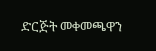ድርጅት መቀመጫዋን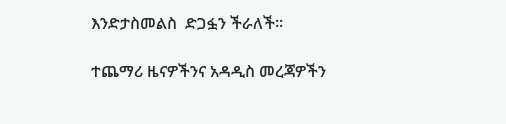እንድታስመልስ  ድጋፏን ችራለች።

ተጨማሪ ዜናዎችንና አዳዲስ መረጃዎችን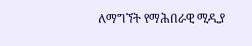ለማግኘት የማሕበራዊ ሚዲያ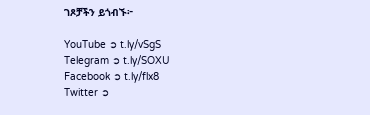ገጾቻችን ይጎብኙ፦

YouTube ➲ t.ly/vSgS
Telegram ➲ t.ly/SOXU
Facebook ➲ t.ly/flx8
Twitter ➲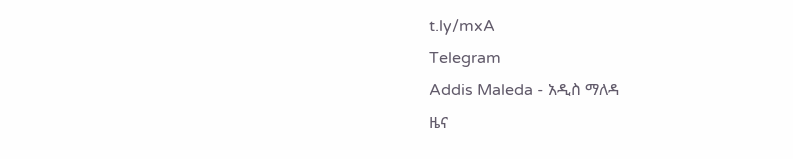t.ly/mxA
Telegram
Addis Maleda - አዲስ ማለዳ
ዜና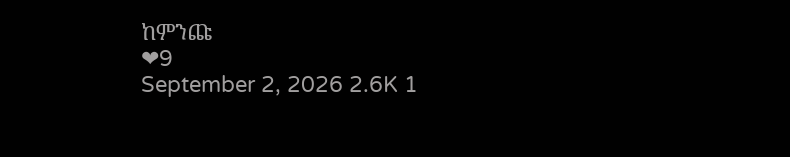ከምንጩ
❤9
September 2, 2026 2.6K 1